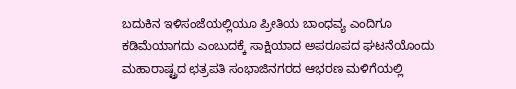ಬದುಕಿನ ಇಳಿಸಂಜೆಯಲ್ಲಿಯೂ ಪ್ರೀತಿಯ ಬಾಂಧವ್ಯ ಎಂದಿಗೂ ಕಡಿಮೆಯಾಗದು ಎಂಬುದಕ್ಕೆ ಸಾಕ್ಷಿಯಾದ ಅಪರೂಪದ ಘಟನೆಯೊಂದು ಮಹಾರಾಷ್ಟ್ರದ ಛತ್ರಪತಿ ಸಂಭಾಜಿನಗರದ ಆಭರಣ ಮಳಿಗೆಯಲ್ಲಿ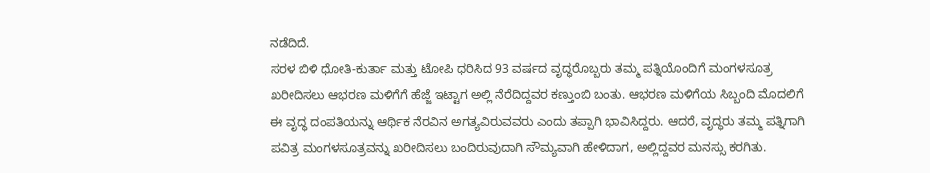ನಡೆದಿದೆ.
ಸರಳ ಬಿಳಿ ಧೋತಿ-ಕುರ್ತಾ ಮತ್ತು ಟೋಪಿ ಧರಿಸಿದ 93 ವರ್ಷದ ವೃದ್ಧರೊಬ್ಬರು ತಮ್ಮ ಪತ್ನಿಯೊಂದಿಗೆ ಮಂಗಳಸೂತ್ರ ಖರೀದಿಸಲು ಆಭರಣ ಮಳಿಗೆಗೆ ಹೆಜ್ಜೆ ಇಟ್ಟಾಗ ಅಲ್ಲಿ ನೆರೆದಿದ್ದವರ ಕಣ್ತುಂಬಿ ಬಂತು. ಆಭರಣ ಮಳಿಗೆಯ ಸಿಬ್ಬಂದಿ ಮೊದಲಿಗೆ ಈ ವೃದ್ಧ ದಂಪತಿಯನ್ನು ಆರ್ಥಿಕ ನೆರವಿನ ಅಗತ್ಯವಿರುವವರು ಎಂದು ತಪ್ಪಾಗಿ ಭಾವಿಸಿದ್ದರು. ಆದರೆ, ವೃದ್ಧರು ತಮ್ಮ ಪತ್ನಿಗಾಗಿ ಪವಿತ್ರ ಮಂಗಳಸೂತ್ರವನ್ನು ಖರೀದಿಸಲು ಬಂದಿರುವುದಾಗಿ ಸೌಮ್ಯವಾಗಿ ಹೇಳಿದಾಗ, ಅಲ್ಲಿದ್ದವರ ಮನಸ್ಸು ಕರಗಿತು.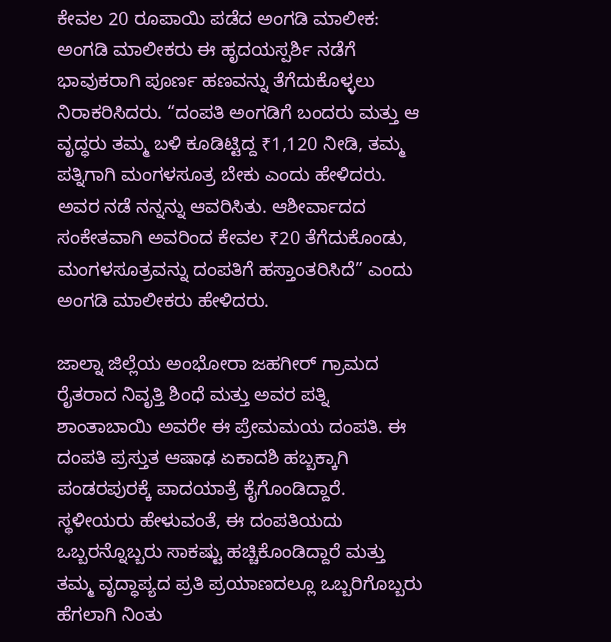ಕೇವಲ 20 ರೂಪಾಯಿ ಪಡೆದ ಅಂಗಡಿ ಮಾಲೀಕ:
ಅಂಗಡಿ ಮಾಲೀಕರು ಈ ಹೃದಯಸ್ಪರ್ಶಿ ನಡೆಗೆ ಭಾವುಕರಾಗಿ ಪೂರ್ಣ ಹಣವನ್ನು ತೆಗೆದುಕೊಳ್ಳಲು ನಿರಾಕರಿಸಿದರು. “ದಂಪತಿ ಅಂಗಡಿಗೆ ಬಂದರು ಮತ್ತು ಆ ವೃದ್ಧರು ತಮ್ಮ ಬಳಿ ಕೂಡಿಟ್ಟಿದ್ದ ₹1,120 ನೀಡಿ, ತಮ್ಮ ಪತ್ನಿಗಾಗಿ ಮಂಗಳಸೂತ್ರ ಬೇಕು ಎಂದು ಹೇಳಿದರು. ಅವರ ನಡೆ ನನ್ನನ್ನು ಆವರಿಸಿತು. ಆಶೀರ್ವಾದದ ಸಂಕೇತವಾಗಿ ಅವರಿಂದ ಕೇವಲ ₹20 ತೆಗೆದುಕೊಂಡು, ಮಂಗಳಸೂತ್ರವನ್ನು ದಂಪತಿಗೆ ಹಸ್ತಾಂತರಿಸಿದೆ” ಎಂದು ಅಂಗಡಿ ಮಾಲೀಕರು ಹೇಳಿದರು.

ಜಾಲ್ನಾ ಜಿಲ್ಲೆಯ ಅಂಭೋರಾ ಜಹಗೀರ್ ಗ್ರಾಮದ ರೈತರಾದ ನಿವೃತ್ತಿ ಶಿಂಧೆ ಮತ್ತು ಅವರ ಪತ್ನಿ ಶಾಂತಾಬಾಯಿ ಅವರೇ ಈ ಪ್ರೇಮಮಯ ದಂಪತಿ. ಈ ದಂಪತಿ ಪ್ರಸ್ತುತ ಆಷಾಢ ಏಕಾದಶಿ ಹಬ್ಬಕ್ಕಾಗಿ ಪಂಡರಪುರಕ್ಕೆ ಪಾದಯಾತ್ರೆ ಕೈಗೊಂಡಿದ್ದಾರೆ. ಸ್ಥಳೀಯರು ಹೇಳುವಂತೆ, ಈ ದಂಪತಿಯದು ಒಬ್ಬರನ್ನೊಬ್ಬರು ಸಾಕಷ್ಟು ಹಚ್ಚಿಕೊಂಡಿದ್ದಾರೆ ಮತ್ತು ತಮ್ಮ ವೃದ್ಧಾಪ್ಯದ ಪ್ರತಿ ಪ್ರಯಾಣದಲ್ಲೂ ಒಬ್ಬರಿಗೊಬ್ಬರು ಹೆಗಲಾಗಿ ನಿಂತು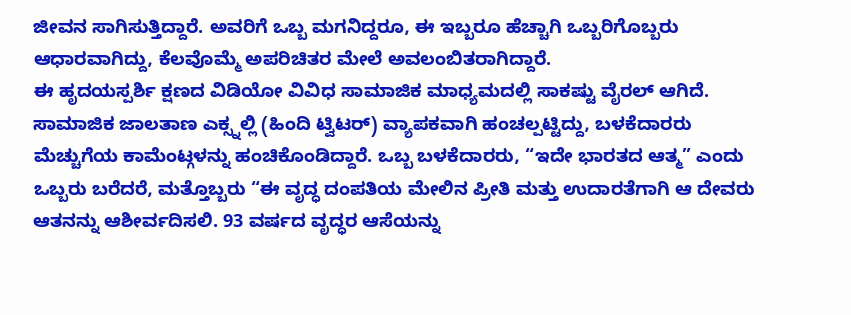ಜೀವನ ಸಾಗಿಸುತ್ತಿದ್ದಾರೆ. ಅವರಿಗೆ ಒಬ್ಬ ಮಗನಿದ್ದರೂ, ಈ ಇಬ್ಬರೂ ಹೆಚ್ಚಾಗಿ ಒಬ್ಬರಿಗೊಬ್ಬರು ಆಧಾರವಾಗಿದ್ದು, ಕೆಲವೊಮ್ಮೆ ಅಪರಿಚಿತರ ಮೇಲೆ ಅವಲಂಬಿತರಾಗಿದ್ದಾರೆ.
ಈ ಹೃದಯಸ್ಪರ್ಶಿ ಕ್ಷಣದ ವಿಡಿಯೋ ವಿವಿಧ ಸಾಮಾಜಿಕ ಮಾಧ್ಯಮದಲ್ಲಿ ಸಾಕಷ್ಟು ವೈರಲ್ ಆಗಿದೆ. ಸಾಮಾಜಿಕ ಜಾಲತಾಣ ಎಕ್ಸ್ನಲ್ಲಿ (ಹಿಂದಿ ಟ್ವಿಟರ್) ವ್ಯಾಪಕವಾಗಿ ಹಂಚಲ್ಪಟ್ಟಿದ್ದು, ಬಳಕೆದಾರರು ಮೆಚ್ಚುಗೆಯ ಕಾಮೆಂಟ್ಗಳನ್ನು ಹಂಚಿಕೊಂಡಿದ್ದಾರೆ. ಒಬ್ಬ ಬಳಕೆದಾರರು, “ಇದೇ ಭಾರತದ ಆತ್ಮ” ಎಂದು ಒಬ್ಬರು ಬರೆದರೆ, ಮತ್ತೊಬ್ಬರು “ಈ ವೃದ್ಧ ದಂಪತಿಯ ಮೇಲಿನ ಪ್ರೀತಿ ಮತ್ತು ಉದಾರತೆಗಾಗಿ ಆ ದೇವರು ಆತನನ್ನು ಆಶೀರ್ವದಿಸಲಿ. 93 ವರ್ಷದ ವೃದ್ಧರ ಆಸೆಯನ್ನು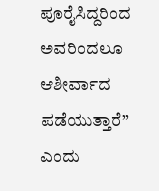ಪೂರೈಸಿದ್ದರಿಂದ ಅವರಿಂದಲೂ ಆಶೀರ್ವಾದ ಪಡೆಯುತ್ತಾರೆ” ಎಂದು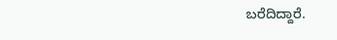ಬರೆದಿದ್ದಾರೆ.